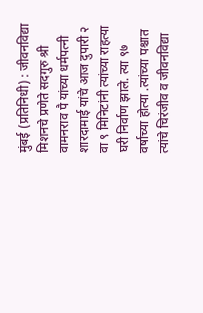मुंबई (प्रतिनिधी) : जीवनविद्या मिशनचे प्रणेते सदगुरु श्री वामनराव पै यांच्या धर्मपत्नी शारदामाई यांचे आज दुपारी २ वा ९ मिनिटांनी त्यांच्या राहत्या घरी निर्वाण झाले. त्या ९७ वर्षाच्या होत्या .त्यांच्या पश्चात त्यांचे चिरंजीव व जीवनविद्या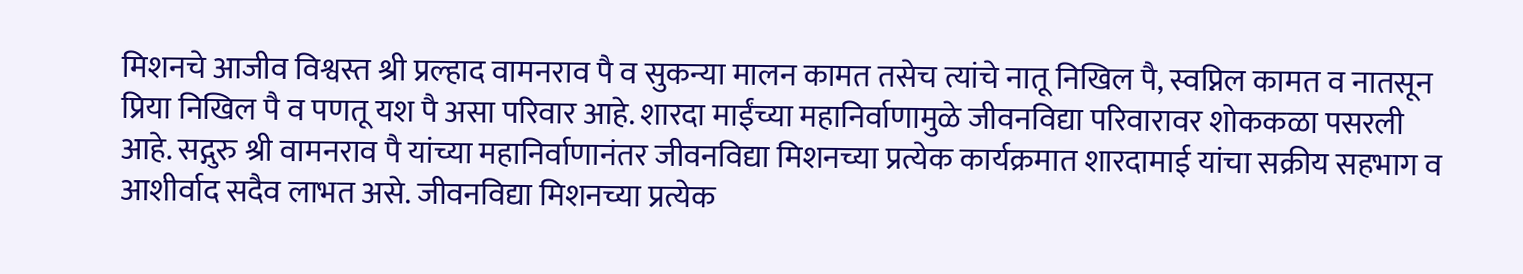मिशनचे आजीव विश्वस्त श्री प्रल्हाद वामनराव पै व सुकन्या मालन कामत तसेच त्यांचे नातू निखिल पै, स्वप्निल कामत व नातसून प्रिया निखिल पै व पणतू यश पै असा परिवार आहे. शारदा माईंच्या महानिर्वाणामुळे जीवनविद्या परिवारावर शोककळा पसरली आहे. सद्गुरु श्री वामनराव पै यांच्या महानिर्वाणानंतर जीवनविद्या मिशनच्या प्रत्येक कार्यक्रमात शारदामाई यांचा सक्रीय सहभाग व आशीर्वाद सदैव लाभत असे. जीवनविद्या मिशनच्या प्रत्येक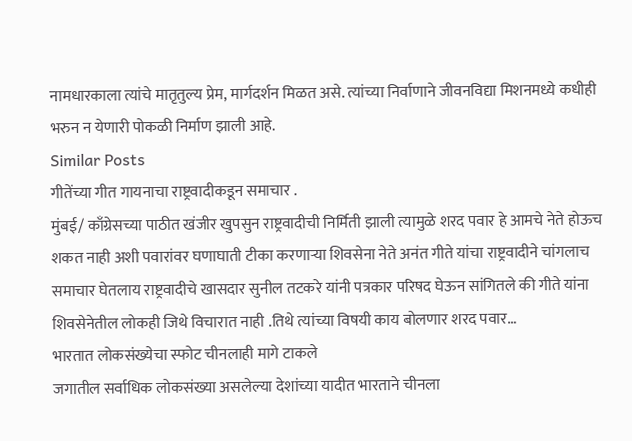नामधारकाला त्यांचे मातृतुल्य प्रेम, मार्गदर्शन मिळत असे. त्यांच्या निर्वाणाने जीवनविद्या मिशनमध्ये कधीही भरुन न येणारी पोकळी निर्माण झाली आहे.
Similar Posts
गीतेंच्या गीत गायनाचा राष्ट्रवादीकडून समाचार .
मुंबई/ काँग्रेसच्या पाठीत खंजीर खुपसुन राष्ट्रवादीची निर्मिती झाली त्यामुळे शरद पवार हे आमचे नेते होऊच शकत नाही अशी पवारांवर घणाघाती टीका करणाऱ्या शिवसेना नेते अनंत गीते यांचा राष्ट्रवादीने चांगलाच समाचार घेतलाय राष्ट्रवादीचे खासदार सुनील तटकरे यांनी पत्रकार परिषद घेऊन सांगितले की गीते यांना शिवसेनेतील लोकही जिथे विचारात नाही .तिथे त्यांच्या विषयी काय बोलणार शरद पवार…
भारतात लोकसंख्येचा स्फोट चीनलाही मागे टाकले
जगातील सर्वाधिक लोकसंख्या असलेल्या देशांच्या यादीत भारताने चीनला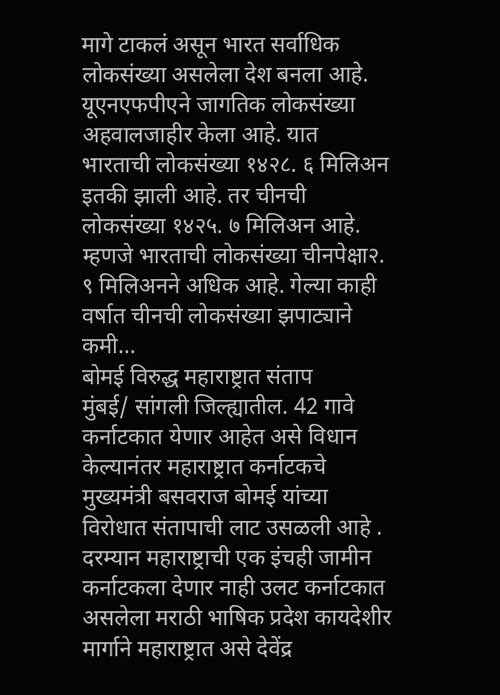मागे टाकलं असून भारत सर्वाधिक लोकसंख्या असलेला देश बनला आहे. यूएनएफपीएने जागतिक लोकसंख्या अहवालजाहीर केला आहे. यात भारताची लोकसंख्या १४२८. ६ मिलिअन इतकी झाली आहे. तर चीनची लोकसंख्या १४२५. ७ मिलिअन आहे. म्हणजे भारताची लोकसंख्या चीनपेक्षा२. ९ मिलिअनने अधिक आहे. गेल्या काही वर्षात चीनची लोकसंख्या झपाट्याने कमी…
बोमई विरुद्ध महाराष्ट्रात संताप
मुंबई/ सांगली जिल्ह्यातील. 42 गावे कर्नाटकात येणार आहेत असे विधान केल्यानंतर महाराष्ट्रात कर्नाटकचे मुख्यमंत्री बसवराज बोमई यांच्या विरोधात संतापाची लाट उसळली आहे . दरम्यान महाराष्ट्राची एक इंचही जामीन कर्नाटकला देणार नाही उलट कर्नाटकात असलेला मराठी भाषिक प्रदेश कायदेशीर मार्गाने महाराष्ट्रात असे देवेंद्र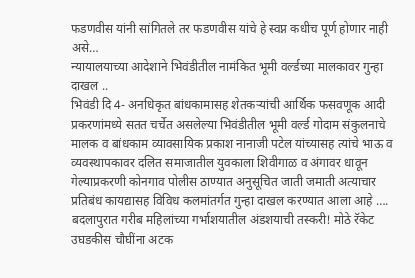फडणवीस यांनी सांगितले तर फडणवीस यांचे हे स्वप्न कधीच पूर्ण होणार नाही असे…
न्यायालयाच्या आदेशाने भिवंडीतील नामंकित भूमी वर्ल्डच्या मालकावर गुन्हा दाखल ..
भिवंडी दि 4- अनधिकृत बांधकामासह शेतकऱ्यांची आर्थिक फसवणूक आदी प्रकरणांमध्ये सतत चर्चेत असलेल्या भिवंडीतील भूमी वर्ल्ड गोदाम संकुलनाचे मालक व बांधकाम व्यावसायिक प्रकाश नानाजी पटेल यांच्यासह त्यांचे भाऊ व व्यवस्थापकावर दलित समाजातील युवकाला शिवीगाळ व अंगावर धावून गेल्याप्रकरणी कोनगाव पोलीस ठाण्यात अनुसूचित जाती जमाती अत्याचार प्रतिबंध कायद्यासह विविध कलमांतर्गत गुन्हा दाखल करण्यात आला आहे ….
बदलापुरात गरीब महिलांच्या गर्भाशयातील अंडशयाची तस्करी! मोठे रॅकेट उघडकीस चौघींना अटक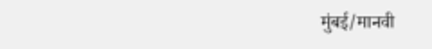मुंबई/मानवी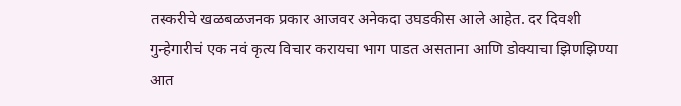तस्करीचे खळबळजनक प्रकार आजवर अनेकदा उघडकीस आले आहेत. दर दिवशी गुन्हेगारीचं एक नवं कृत्य विचार करायचा भाग पाडत असताना आणि डोक्याचा झिणझिण्या आत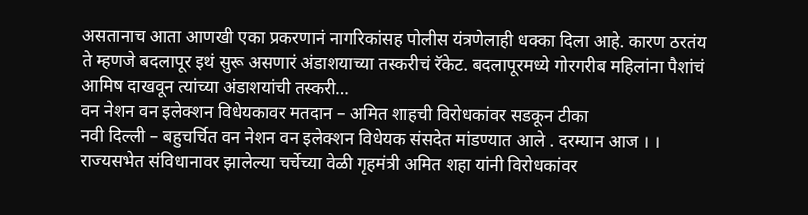असतानाच आता आणखी एका प्रकरणानं नागरिकांसह पोलीस यंत्रणेलाही धक्का दिला आहे. कारण ठरतंय ते म्हणजे बदलापूर इथं सुरू असणारं अंडाशयाच्या तस्करीचं रॅकेट. बदलापूरमध्ये गोरगरीब महिलांना पैशांचं आमिष दाखवून त्यांच्या अंडाशयांची तस्करी…
वन नेशन वन इलेक्शन विधेयकावर मतदान – अमित शाहची विरोधकांवर सडकून टीका
नवी दिल्ली – बहुचर्चित वन नेशन वन इलेक्शन विधेयक संसदेत मांडण्यात आले . दरम्यान आज । । राज्यसभेत संविधानावर झालेल्या चर्चेच्या वेळी गृहमंत्री अमित शहा यांनी विरोधकांवर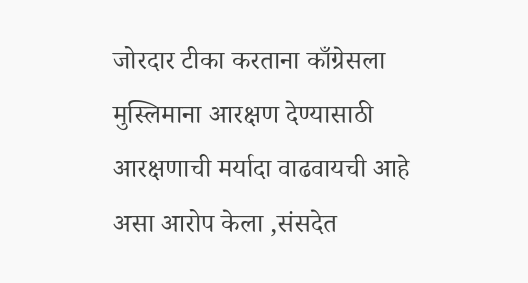जोरदार टीका करताना काँग्रेसला मुस्लिमाना आरक्षण देण्यासाठी आरक्षणाची मर्यादा वाढवायची आहे असा आरोप केला ,संसदेत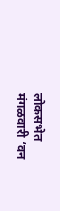लोकसभेत मंगळवारी ‘वन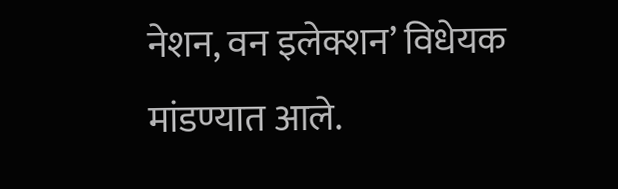नेशन, वन इलेक्शन’ विधेयक मांडण्यात आले.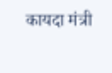कायदा मंत्री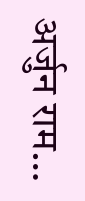अर्जुन राम…